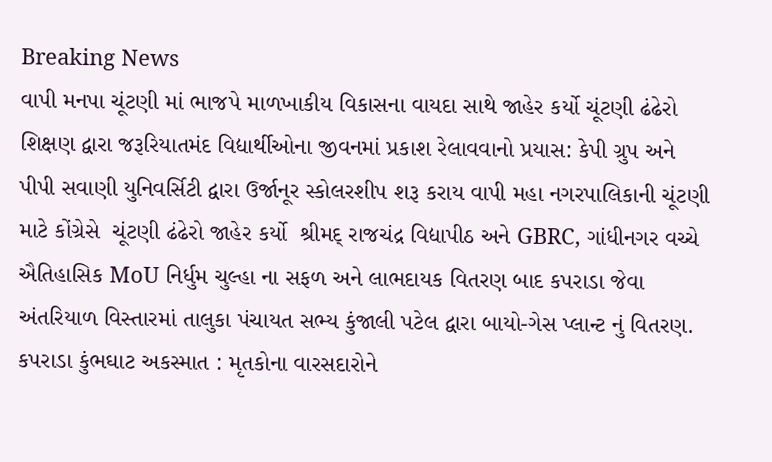Breaking News
વાપી મનપા ચૂંટણી માં ભાજપે માળખાકીય વિકાસના વાયદા સાથે જાહેર કર્યો ચૂંટણી ઢંઢેરો શિક્ષણ દ્વારા જરૂરિયાતમંદ વિદ્યાર્થીઓના જીવનમાં પ્રકાશ રેલાવવાનો પ્રયાસ: કેપી ગ્રુપ અને પીપી સવાણી યુનિવર્સિટી દ્વારા ઉર્જાનૂર સ્કોલરશીપ શરૂ કરાય વાપી મહા નગરપાલિકાની ચૂંટણી માટે કોંગ્રેસે  ચૂંટણી ઢંઢેરો જાહેર કર્યો  શ્રીમદ્ રાજચંદ્ર વિદ્યાપીઠ અને GBRC, ગાંધીનગર વચ્ચે ઐતિહાસિક MoU નિર્ધુમ ચુલ્હા ના સફળ અને લાભદાયક વિતરણ બાદ કપરાડા જેવા અંતરિયાળ વિસ્તારમાં તાલુકા પંચાયત સભ્ય કુંજાલી પટેલ દ્વારા બાયો-ગેસ પ્લાન્ટ નું વિતરણ. કપરાડા કુંભઘાટ અકસ્માત : મૃતકોના વારસદારોને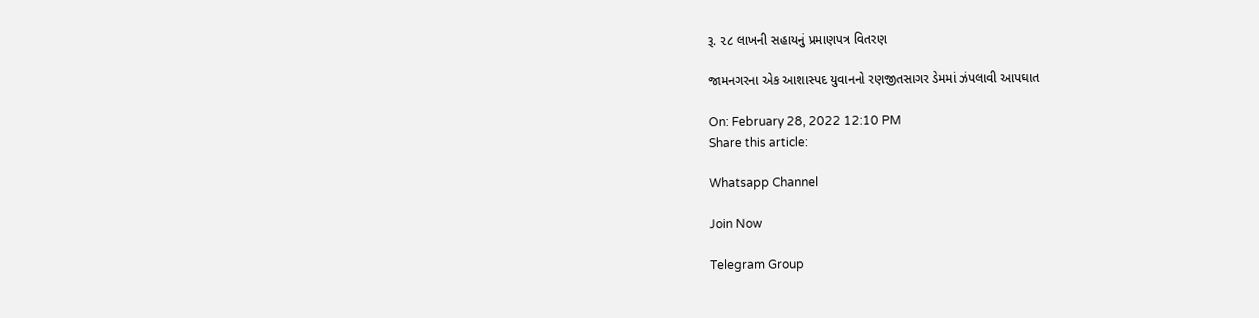રૂ. ૨૮ લાખની સહાયનું પ્રમાણપત્ર વિતરણ

જામનગરના એક આશાસ્પદ યુવાનનો રણજીતસાગર ડેમમાં ઝંપલાવી આપઘાત

On: February 28, 2022 12:10 PM
Share this article:

Whatsapp Channel

Join Now

Telegram Group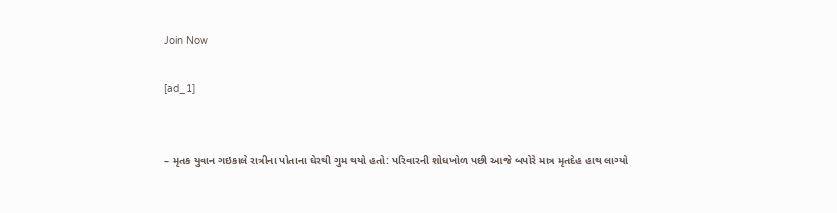Join Now

[ad_1]


– મૃતક યુવાન ગઇકાલે રાત્રીના પોતાના ઘેરથી ગુમ થયો હતો: પરિવારની શોધખોળ પછી આજે બપોરે માત્ર મૃતદેહ હાથ લાગ્યો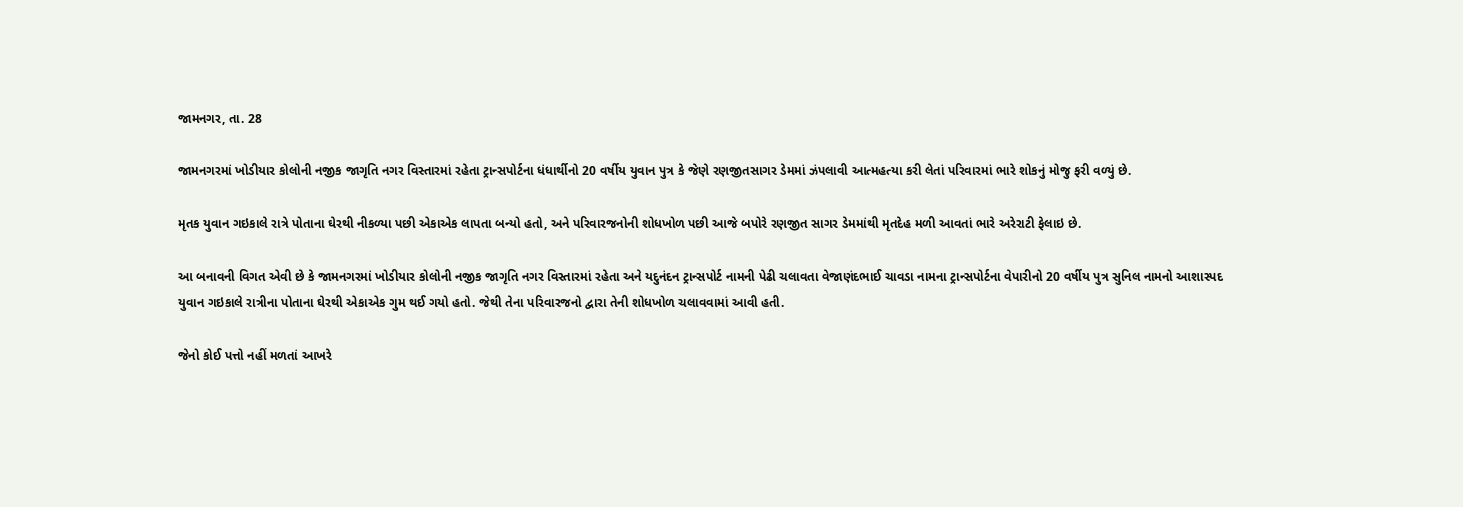જામનગર, તા. 28

જામનગરમાં ખોડીયાર કોલોની નજીક જાગૃતિ નગર વિસ્તારમાં રહેતા ટ્રાન્સપોર્ટના ધંધાર્થીનો 20 વર્ષીય યુવાન પુત્ર કે જેણે રણજીતસાગર ડેમમાં ઝંપલાવી આત્મહત્યા કરી લેતાં પરિવારમાં ભારે શોકનું મોજુ ફરી વળ્યું છે.

મૃતક યુવાન ગઇકાલે રાત્રે પોતાના ઘેરથી નીકળ્યા પછી એકાએક લાપતા બન્યો હતો, અને પરિવારજનોની શોધખોળ પછી આજે બપોરે રણજીત સાગર ડેમમાંથી મૃતદેહ મળી આવતાં ભારે અરેરાટી ફેલાઇ છે.

આ બનાવની વિગત એવી છે કે જામનગરમાં ખોડીયાર કોલોની નજીક જાગૃતિ નગર વિસ્તારમાં રહેતા અને યદુનંદન ટ્રાન્સપોર્ટ નામની પેઢી ચલાવતા વેજાણંદભાઈ ચાવડા નામના ટ્રાન્સપોર્ટના વેપારીનો 20 વર્ષીય પુત્ર સુનિલ નામનો આશાસ્પદ યુવાન ગઇકાલે રાત્રીના પોતાના ઘેરથી એકાએક ગુમ થઈ ગયો હતો. જેથી તેના પરિવારજનો દ્વારા તેની શોધખોળ ચલાવવામાં આવી હતી.

જેનો કોઈ પત્તો નહીં મળતાં આખરે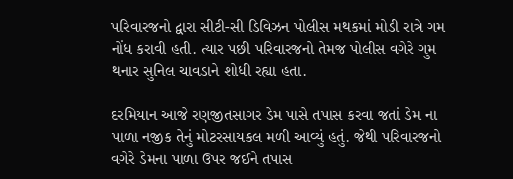પરિવારજનો દ્વારા સીટી-સી ડિવિઝન પોલીસ મથકમાં મોડી રાત્રે ગમ નોંધ કરાવી હતી. ત્યાર પછી પરિવારજનો તેમજ પોલીસ વગેરે ગુમ થનાર સુનિલ ચાવડાને શોધી રહ્યા હતા.

દરમિયાન આજે રણજીતસાગર ડેમ પાસે તપાસ કરવા જતાં ડેમ ના પાળા નજીક તેનું મોટરસાયકલ મળી આવ્યું હતું. જેથી પરિવારજનો વગેરે ડેમના પાળા ઉપર જઈને તપાસ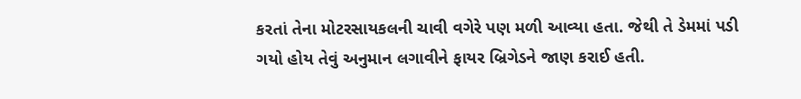કરતાં તેના મોટરસાયકલની ચાવી વગેરે પણ મળી આવ્યા હતા. જેથી તે ડેમમાં પડી ગયો હોય તેવું અનુમાન લગાવીને ફાયર બ્રિગેડને જાણ કરાઈ હતી.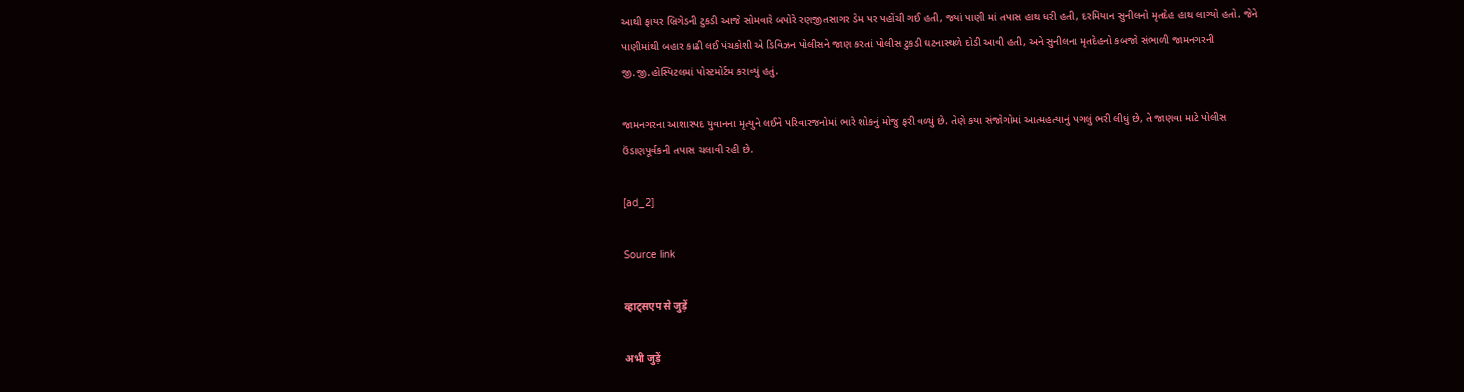આથી ફાયર બ્રિગેડની ટુકડી આજે સોમવારે બપોરે રણજીતસાગર ડેમ પર પહોંચી ગઈ હતી, જ્યાં પાણી માં તપાસ હાથ ધરી હતી, દરમિયાન સુનીલનો મૃતદેહ હાથ લાગ્યો હતો. જેને પાણીમાંથી બહાર કાઢી લઈ પંચકોશી એ ડિવિઝન પોલીસને જાણ કરતાં પોલીસ ટુકડી ઘટનાસ્થળે દોડી આવી હતી, અને સુનીલના મૃતદેહનો કબજો સંભાળી જામનગરની જી.જી.હોસ્પિટલમાં પોસ્ટમોર્ટમ કરાવ્યું હતું.

જામનગરના આશાસ્પદ યુવાનના મૃત્યુને લઈને પરિવારજનોમાં ભારે શોકનું મોજુ ફરી વળ્યું છે. તેણે કયા સંજોગોમાં આત્મહત્યાનું પગલું ભરી લીધું છે, તે જાણવા માટે પોલીસ ઉંડાણપૂર્વકની તપાસ ચલાવી રહી છે.

[ad_2]

Source link

व्हाट्सएप से जुड़ें

अभी जुड़ें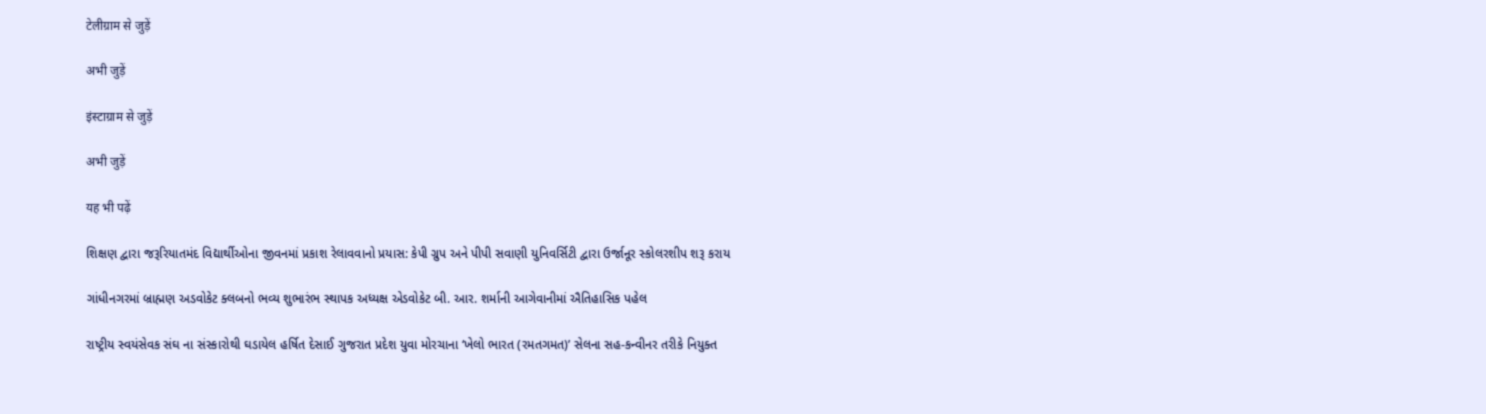टेलीग्राम से जुड़ें

अभी जुड़ें

इंस्टाग्राम से जुड़ें

अभी जुड़ें

यह भी पढ़ें

શિક્ષણ દ્વારા જરૂરિયાતમંદ વિદ્યાર્થીઓના જીવનમાં પ્રકાશ રેલાવવાનો પ્રયાસ: કેપી ગ્રુપ અને પીપી સવાણી યુનિવર્સિટી દ્વારા ઉર્જાનૂર સ્કોલરશીપ શરૂ કરાય

ગાંધીનગરમાં બ્રાહ્મણ અડવોકેટ ક્લબનો ભવ્ય શુભારંભ સ્થાપક અધ્યક્ષ એડવોકેટ બી. આર. શર્માની આગેવાનીમાં ઐતિહાસિક પહેલ

રાષ્ટ્રીય સ્વયંસેવક સંઘ ના સંસ્કારોથી ઘડાયેલ હર્ષિત દેસાઈ ગુજરાત પ્રદેશ યુવા મોરચાના ‘ખેલો ભારત (રમતગમત)’ સેલના સહ-કન્વીનર તરીકે નિયુક્ત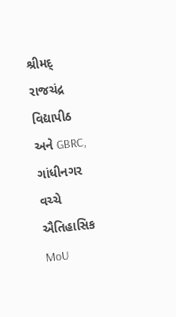શ્રીમદ્ રાજચંદ્ર વિદ્યાપીઠ અને GBRC, ગાંધીનગર વચ્ચે ઐતિહાસિક MoU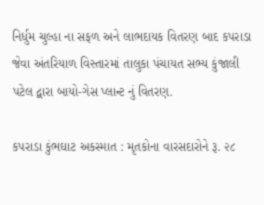નિર્ધુમ ચુલ્હા ના સફળ અને લાભદાયક વિતરણ બાદ કપરાડા જેવા અંતરિયાળ વિસ્તારમાં તાલુકા પંચાયત સભ્ય કુંજાલી પટેલ દ્વારા બાયો-ગેસ પ્લાન્ટ નું વિતરણ.

કપરાડા કુંભઘાટ અકસ્માત : મૃતકોના વારસદારોને રૂ. ૨૮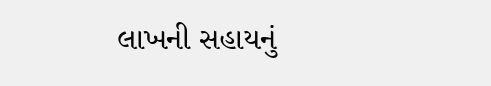લાખની સહાયનું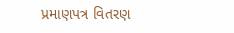પ્રમાણપત્ર વિતરણ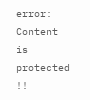error: Content is protected !!